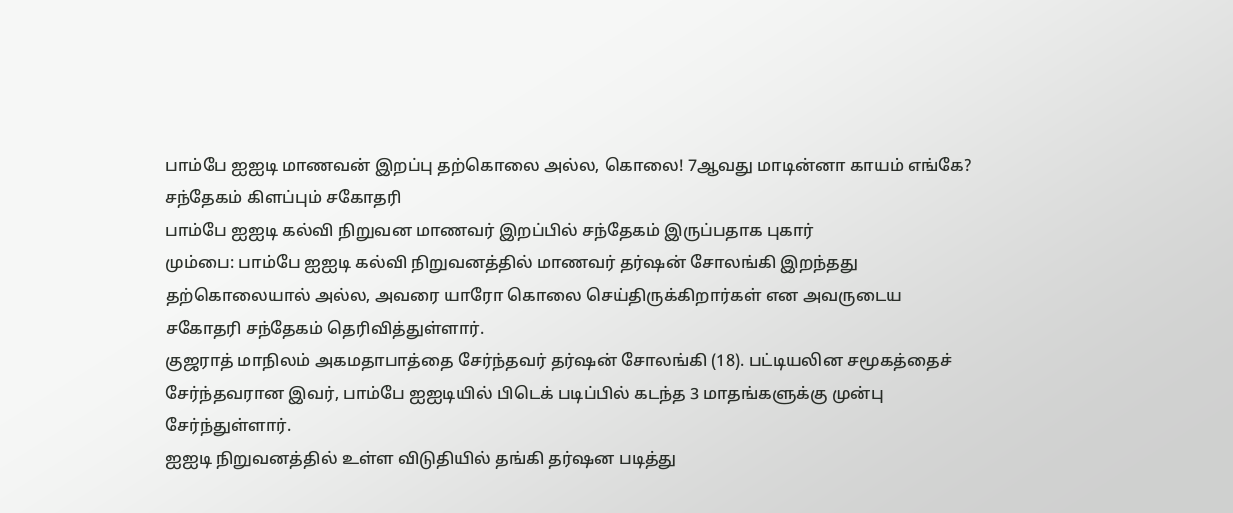பாம்பே ஐஐடி மாணவன் இறப்பு தற்கொலை அல்ல, கொலை! 7ஆவது மாடின்னா காயம் எங்கே? சந்தேகம் கிளப்பும் சகோதரி
பாம்பே ஐஐடி கல்வி நிறுவன மாணவர் இறப்பில் சந்தேகம் இருப்பதாக புகார்
மும்பை: பாம்பே ஐஐடி கல்வி நிறுவனத்தில் மாணவர் தர்ஷன் சோலங்கி இறந்தது தற்கொலையால் அல்ல, அவரை யாரோ கொலை செய்திருக்கிறார்கள் என அவருடைய சகோதரி சந்தேகம் தெரிவித்துள்ளார்.
குஜராத் மாநிலம் அகமதாபாத்தை சேர்ந்தவர் தர்ஷன் சோலங்கி (18). பட்டியலின சமூகத்தைச் சேர்ந்தவரான இவர், பாம்பே ஐஐடியில் பிடெக் படிப்பில் கடந்த 3 மாதங்களுக்கு முன்பு சேர்ந்துள்ளார்.
ஐஐடி நிறுவனத்தில் உள்ள விடுதியில் தங்கி தர்ஷன படித்து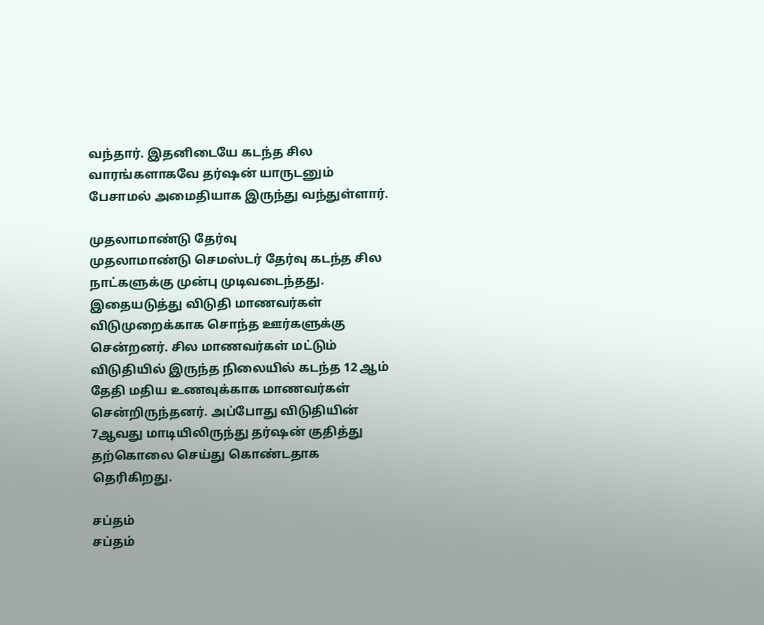வந்தார். இதனிடையே கடந்த சில வாரங்களாகவே தர்ஷன் யாருடனும் பேசாமல் அமைதியாக இருந்து வந்துள்ளார்.

முதலாமாண்டு தேர்வு
முதலாமாண்டு செமஸ்டர் தேர்வு கடந்த சில நாட்களுக்கு முன்பு முடிவடைந்தது. இதையடுத்து விடுதி மாணவர்கள் விடுமுறைக்காக சொந்த ஊர்களுக்கு சென்றனர். சில மாணவர்கள் மட்டும் விடுதியில் இருந்த நிலையில் கடந்த 12 ஆம் தேதி மதிய உணவுக்காக மாணவர்கள் சென்றிருந்தனர். அப்போது விடுதியின் 7ஆவது மாடியிலிருந்து தர்ஷன் குதித்து தற்கொலை செய்து கொண்டதாக தெரிகிறது.

சப்தம்
சப்தம்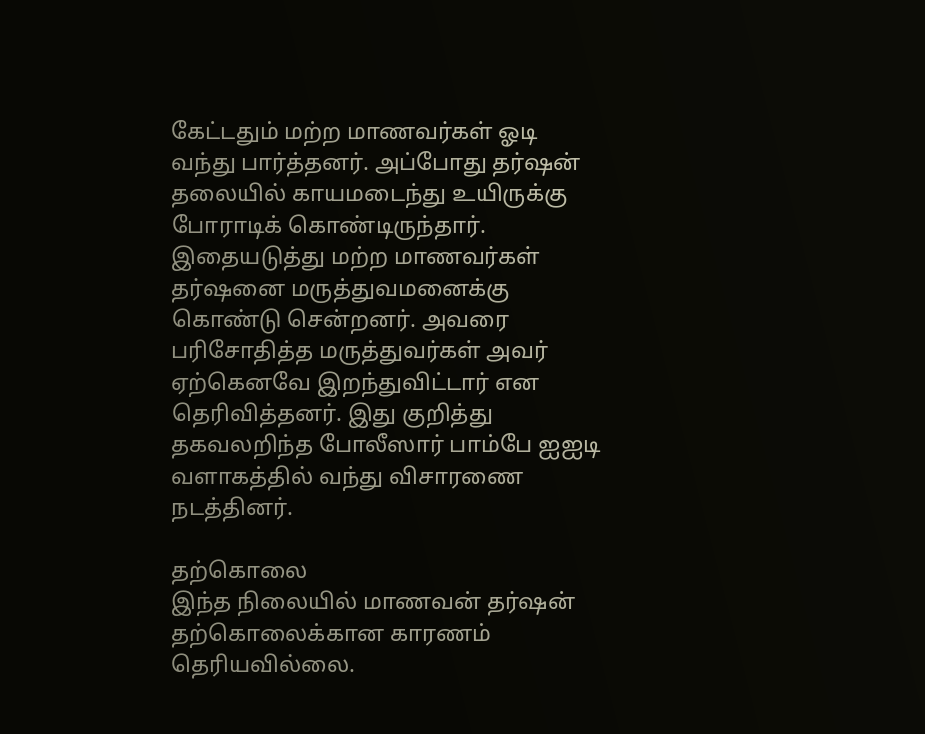கேட்டதும் மற்ற மாணவர்கள் ஓடி வந்து பார்த்தனர். அப்போது தர்ஷன் தலையில் காயமடைந்து உயிருக்கு போராடிக் கொண்டிருந்தார். இதையடுத்து மற்ற மாணவர்கள் தர்ஷனை மருத்துவமனைக்கு கொண்டு சென்றனர். அவரை பரிசோதித்த மருத்துவர்கள் அவர் ஏற்கெனவே இறந்துவிட்டார் என தெரிவித்தனர். இது குறித்து தகவலறிந்த போலீஸார் பாம்பே ஐஐடி வளாகத்தில் வந்து விசாரணை நடத்தினர்.

தற்கொலை
இந்த நிலையில் மாணவன் தர்ஷன் தற்கொலைக்கான காரணம் தெரியவில்லை.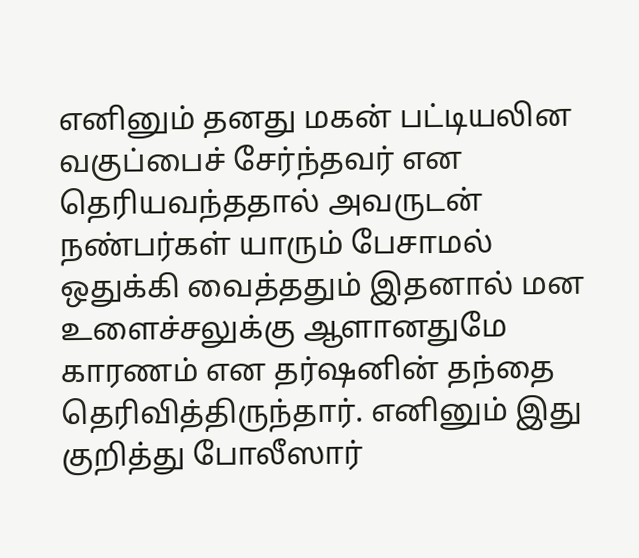எனினும் தனது மகன் பட்டியலின வகுப்பைச் சேர்ந்தவர் என தெரியவந்ததால் அவருடன் நண்பர்கள் யாரும் பேசாமல் ஒதுக்கி வைத்ததும் இதனால் மன உளைச்சலுக்கு ஆளானதுமே காரணம் என தர்ஷனின் தந்தை தெரிவித்திருந்தார். எனினும் இது குறித்து போலீஸார்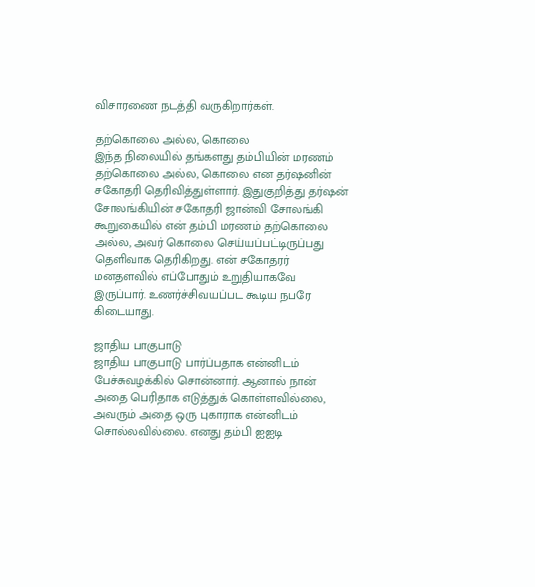விசாரணை நடத்தி வருகிறார்கள்.

தற்கொலை அல்ல, கொலை
இந்த நிலையில் தங்களது தம்பியின் மரணம் தற்கொலை அல்ல, கொலை என தர்ஷனின் சகோதரி தெரிவித்துள்ளார். இதுகுறித்து தர்ஷன் சோலங்கியின் சகோதரி ஜான்வி சோலங்கி கூறுகையில் என் தம்பி மரணம் தற்கொலை அல்ல, அவர் கொலை செய்யப்பட்டிருப்பது தெளிவாக தெரிகிறது. என் சகோதரர் மனதளவில் எப்போதும் உறுதியாகவே இருப்பார். உணர்ச்சிவயப்பட கூடிய நபரே கிடையாது.

ஜாதிய பாகுபாடு
ஜாதிய பாகுபாடு பார்ப்பதாக என்னிடம் பேச்சுவழக்கில் சொன்னார். ஆனால் நான் அதை பெரிதாக எடுத்துக் கொள்ளவில்லை, அவரும் அதை ஒரு புகாராக என்னிடம் சொல்லவில்லை. எனது தம்பி ஐஐடி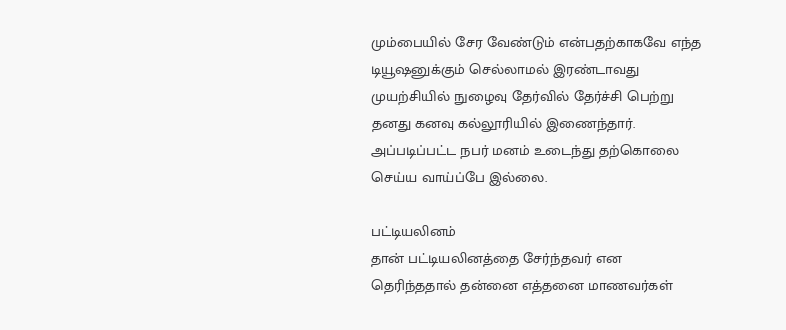மும்பையில் சேர வேண்டும் என்பதற்காகவே எந்த டியூஷனுக்கும் செல்லாமல் இரண்டாவது முயற்சியில் நுழைவு தேர்வில் தேர்ச்சி பெற்று தனது கனவு கல்லூரியில் இணைந்தார். அப்படிப்பட்ட நபர் மனம் உடைந்து தற்கொலை செய்ய வாய்ப்பே இல்லை.

பட்டியலினம்
தான் பட்டியலினத்தை சேர்ந்தவர் என தெரிந்ததால் தன்னை எத்தனை மாணவர்கள்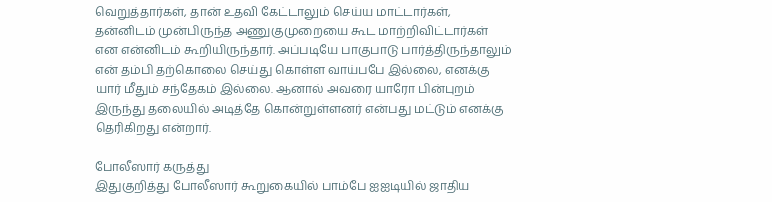வெறுத்தார்கள், தான் உதவி கேட்டாலும் செய்ய மாட்டார்கள், தன்னிடம் முன்பிருந்த அணுகுமுறையை கூட மாற்றிவிட்டார்கள் என என்னிடம் கூறியிருந்தார். அப்படியே பாகுபாடு பார்த்திருந்தாலும் என் தம்பி தற்கொலை செய்து கொள்ள வாய்பபே இல்லை, எனக்கு யார் மீதும் சந்தேகம் இல்லை. ஆனால் அவரை யாரோ பின்புறம் இருந்து தலையில் அடித்தே கொன்றுள்ளனர் என்பது மட்டும் எனக்கு தெரிகிறது என்றார்.

போலீஸார் கருத்து
இதுகுறித்து போலீஸார் கூறுகையில் பாம்பே ஐஐடியில் ஜாதிய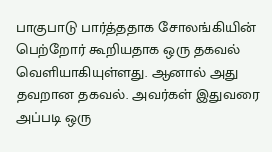பாகுபாடு பார்த்ததாக சோலங்கியின் பெற்றோர் கூறியதாக ஒரு தகவல் வெளியாகியுள்ளது. ஆனால் அது தவறான தகவல். அவர்கள் இதுவரை அப்படி ஒரு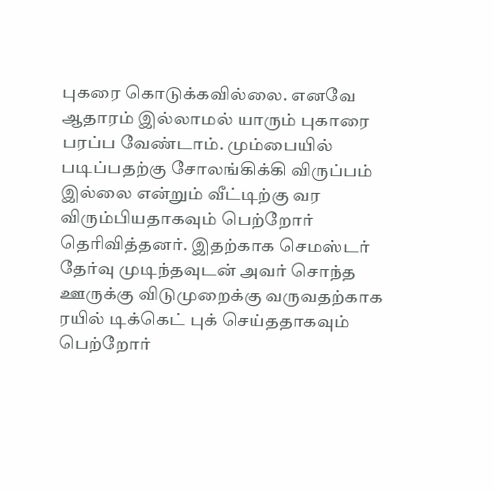புகரை கொடுக்கவில்லை. எனவே ஆதாரம் இல்லாமல் யாரும் புகாரை பரப்ப வேண்டாம். மும்பையில் படிப்பதற்கு சோலங்கிக்கி விருப்பம் இல்லை என்றும் வீட்டிற்கு வர விரும்பியதாகவும் பெற்றோர் தெரிவித்தனர். இதற்காக செமஸ்டர் தேர்வு முடிந்தவுடன் அவர் சொந்த ஊருக்கு விடுமுறைக்கு வருவதற்காக ரயில் டிக்கெட் புக் செய்ததாகவும் பெற்றோர்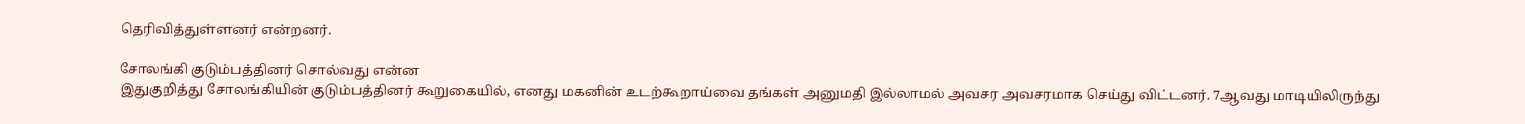தெரிவித்துள்ளனர் என்றனர்.

சோலங்கி குடும்பத்தினர் சொல்வது என்ன
இதுகுறித்து சோலங்கியின் குடும்பத்தினர் கூறுகையில், எனது மகனின் உடற்கூறாய்வை தங்கள் அனுமதி இல்லாமல் அவசர அவசரமாக செய்து விட்டனர். 7ஆவது மாடியிலிருந்து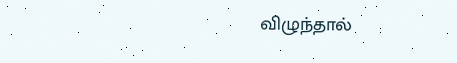விழுந்தால்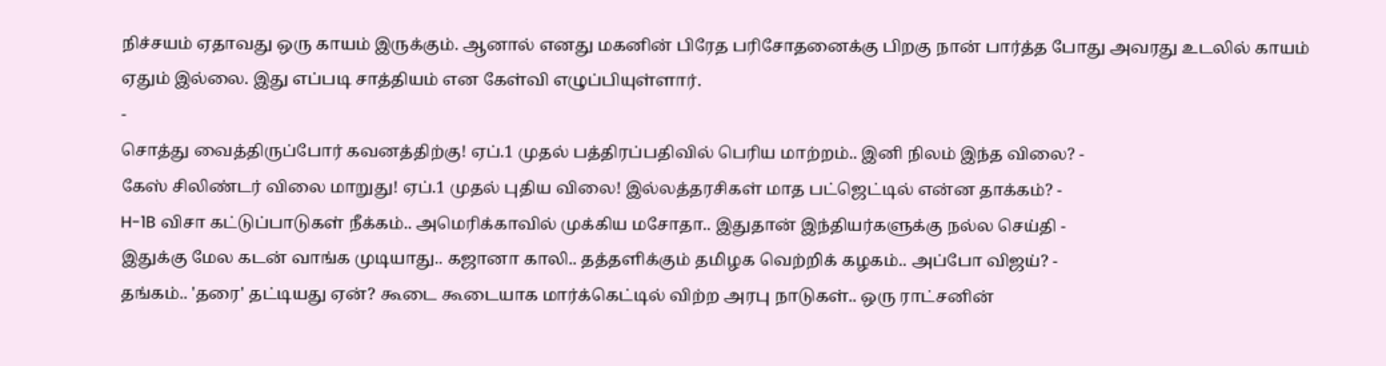நிச்சயம் ஏதாவது ஒரு காயம் இருக்கும். ஆனால் எனது மகனின் பிரேத பரிசோதனைக்கு பிறகு நான் பார்த்த போது அவரது உடலில் காயம் ஏதும் இல்லை. இது எப்படி சாத்தியம் என கேள்வி எழுப்பியுள்ளார்.
-
சொத்து வைத்திருப்போர் கவனத்திற்கு! ஏப்.1 முதல் பத்திரப்பதிவில் பெரிய மாற்றம்.. இனி நிலம் இந்த விலை? -
கேஸ் சிலிண்டர் விலை மாறுது! ஏப்.1 முதல் புதிய விலை! இல்லத்தரசிகள் மாத பட்ஜெட்டில் என்ன தாக்கம்? -
H-1B விசா கட்டுப்பாடுகள் நீக்கம்.. அமெரிக்காவில் முக்கிய மசோதா.. இதுதான் இந்தியர்களுக்கு நல்ல செய்தி -
இதுக்கு மேல கடன் வாங்க முடியாது.. கஜானா காலி.. தத்தளிக்கும் தமிழக வெற்றிக் கழகம்.. அப்போ விஜய்? -
தங்கம்.. 'தரை' தட்டியது ஏன்? கூடை கூடையாக மார்க்கெட்டில் விற்ற அரபு நாடுகள்.. ஒரு ராட்சனின்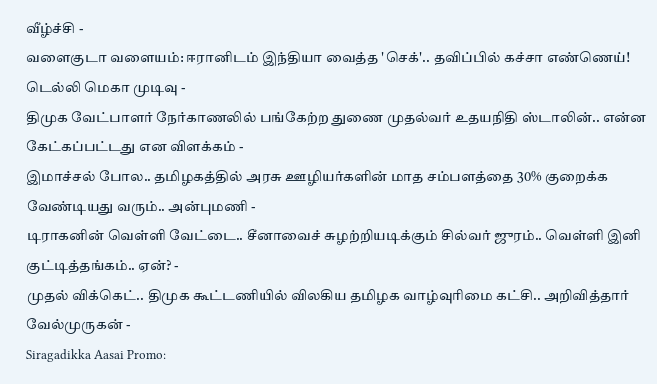வீழ்ச்சி -
வளைகுடா வளையம்: ஈரானிடம் இந்தியா வைத்த 'செக்'.. தவிப்பில் கச்சா எண்ணெய்! டெல்லி மெகா முடிவு -
திமுக வேட்பாளர் நேர்காணலில் பங்கேற்ற துணை முதல்வர் உதயநிதி ஸ்டாலின்.. என்ன கேட்கப்பட்டது என விளக்கம் -
இமாச்சல் போல.. தமிழகத்தில் அரசு ஊழியர்களின் மாத சம்பளத்தை 30% குறைக்க வேண்டியது வரும்.. அன்புமணி -
டிராகனின் வெள்ளி வேட்டை.. சீனாவைச் சுழற்றியடிக்கும் சில்வர் ஜுரம்.. வெள்ளி இனி குட்டித்தங்கம்.. ஏன்? -
முதல் விக்கெட்.. திமுக கூட்டணியில் விலகிய தமிழக வாழ்வுரிமை கட்சி.. அறிவித்தார் வேல்முருகன் -
Siragadikka Aasai Promo: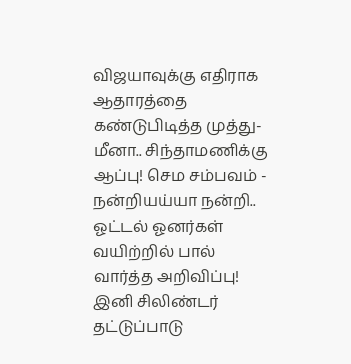விஜயாவுக்கு எதிராக ஆதாரத்தை கண்டுபிடித்த முத்து- மீனா.. சிந்தாமணிக்கு ஆப்பு! செம சம்பவம் -
நன்றியய்யா நன்றி.. ஓட்டல் ஓனர்கள் வயிற்றில் பால் வார்த்த அறிவிப்பு! இனி சிலிண்டர் தட்டுப்பாடு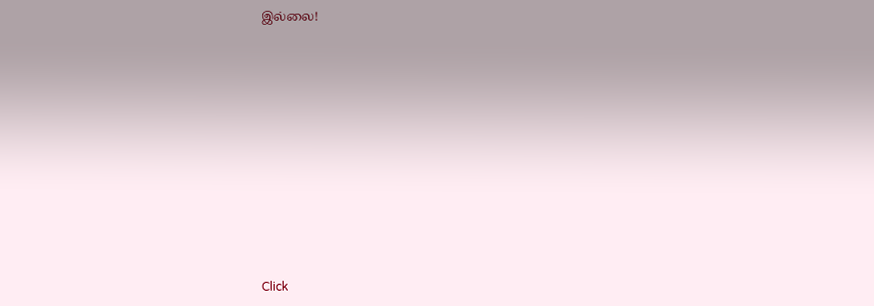இல்லை!












Click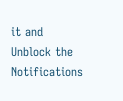it and Unblock the Notifications